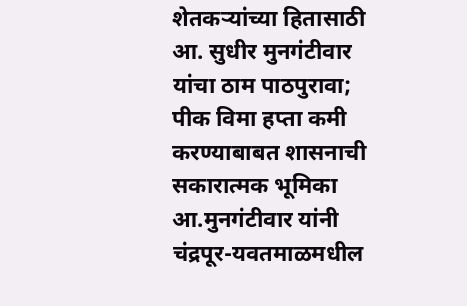शेतकऱ्यांच्या हितासाठी आ. सुधीर मुनगंटीवार यांचा ठाम पाठपुरावा; पीक विमा हप्ता कमी करण्याबाबत शासनाची सकारात्मक भूमिका
आ.मुनगंटीवार यांनी चंद्रपूर-यवतमाळमधील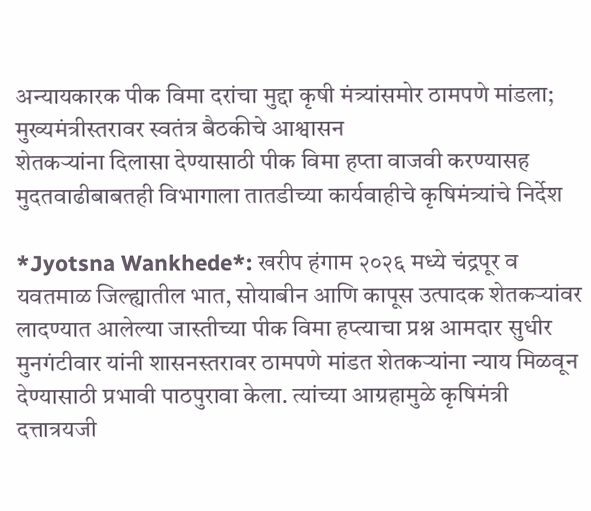अन्यायकारक पीक विमा दरांचा मुद्दा कृषी मंत्र्यांसमोर ठामपणे मांडला; मुख्यमंत्रीस्तरावर स्वतंत्र बैठकीचे आश्वासन
शेतकऱ्यांना दिलासा देण्यासाठी पीक विमा हप्ता वाजवी करण्यासह मुदतवाढीबाबतही विभागाला तातडीच्या कार्यवाहीचे कृषिमंत्र्यांचे निर्देश

*Jyotsna Wankhede*: खरीप हंगाम २०२६ मध्ये चंद्रपूर व यवतमाळ जिल्ह्यातील भात, सोयाबीन आणि कापूस उत्पादक शेतकऱ्यांवर लादण्यात आलेल्या जास्तीच्या पीक विमा हप्त्याचा प्रश्न आमदार सुधीर मुनगंटीवार यांनी शासनस्तरावर ठामपणे मांडत शेतकऱ्यांना न्याय मिळवून देण्यासाठी प्रभावी पाठपुरावा केला. त्यांच्या आग्रहामुळे कृषिमंत्री दत्तात्रयजी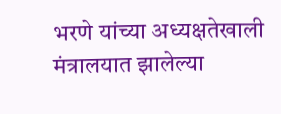भरणे यांच्या अध्यक्षतेखाली मंत्रालयात झालेल्या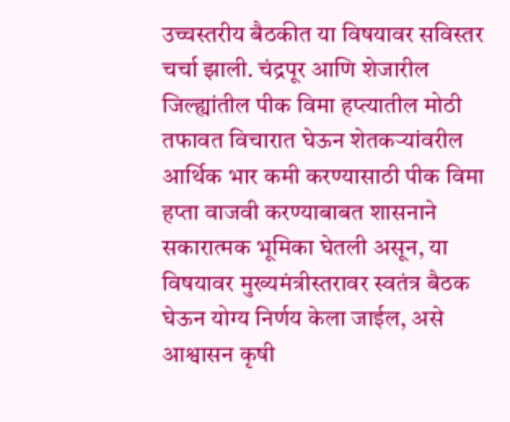उच्चस्तरीय बैठकीत या विषयावर सविस्तर चर्चा झाली. चंद्रपूर आणि शेजारील जिल्ह्यांतील पीक विमा हप्त्यातील मोठी तफावत विचारात घेऊन शेतकऱ्यांवरील आर्थिक भार कमी करण्यासाठी पीक विमा हप्ता वाजवी करण्याबाबत शासनाने सकारात्मक भूमिका घेतली असून, या विषयावर मुख्यमंत्रीस्तरावर स्वतंत्र बैठक घेऊन योग्य निर्णय केला जाईल, असे आश्वासन कृषी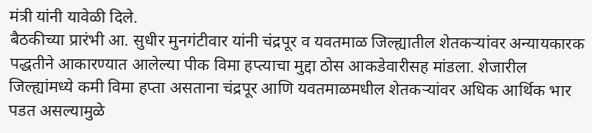मंत्री यांनी यावेळी दिले.
बैठकीच्या प्रारंभी आ. सुधीर मुनगंटीवार यांनी चंद्रपूर व यवतमाळ जिल्ह्यातील शेतकऱ्यांवर अन्यायकारक पद्धतीने आकारण्यात आलेल्या पीक विमा हप्त्याचा मुद्दा ठोस आकडेवारीसह मांडला. शेजारील जिल्ह्यांमध्ये कमी विमा हप्ता असताना चंद्रपूर आणि यवतमाळमधील शेतकऱ्यांवर अधिक आर्थिक भार पडत असल्यामुळे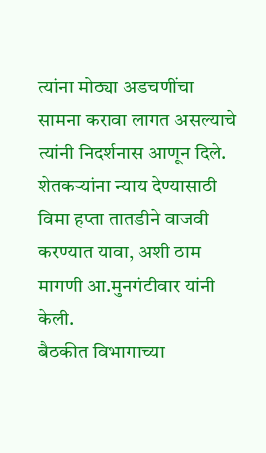त्यांना मोठ्या अडचणींचा सामना करावा लागत असल्याचे त्यांनी निदर्शनास आणून दिले. शेतकऱ्यांना न्याय देण्यासाठी विमा हप्ता तातडीने वाजवी करण्यात यावा, अशी ठाम मागणी आ.मुनगंटीवार यांनी केली.
बैठकीत विभागाच्या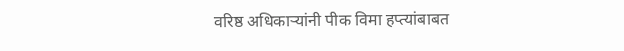वरिष्ठ अधिकाऱ्यांनी पीक विमा हप्त्यांबाबत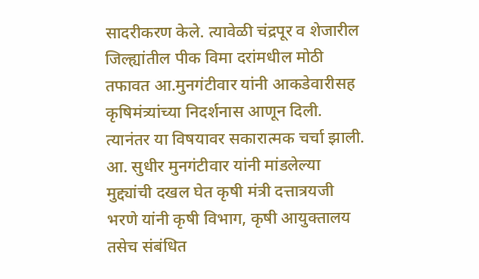सादरीकरण केले. त्यावेळी चंद्रपूर व शेजारील जिल्ह्यांतील पीक विमा दरांमधील मोठी तफावत आ.मुनगंटीवार यांनी आकडेवारीसह कृषिमंत्र्यांच्या निदर्शनास आणून दिली. त्यानंतर या विषयावर सकारात्मक चर्चा झाली.
आ. सुधीर मुनगंटीवार यांनी मांडलेल्या मुद्द्यांची दखल घेत कृषी मंत्री दत्तात्रयजी भरणे यांनी कृषी विभाग, कृषी आयुक्तालय तसेच संबंधित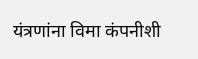यंत्रणांना विमा कंपनीशी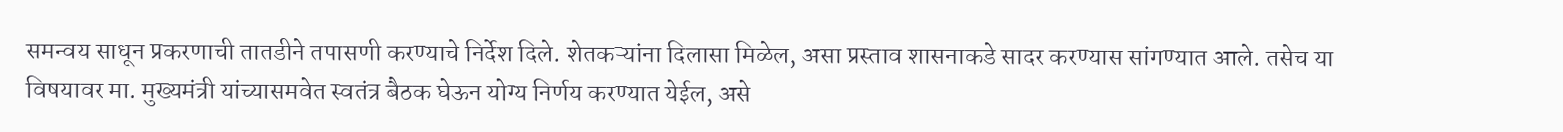समन्वय साधून प्रकरणाची तातडीने तपासणी करण्याचे निर्देश दिले. शेतकऱ्यांना दिलासा मिळेल, असा प्रस्ताव शासनाकडे सादर करण्यास सांगण्यात आले. तसेच या विषयावर मा. मुख्यमंत्री यांच्यासमवेत स्वतंत्र बैठक घेऊन योग्य निर्णय करण्यात येईल, असे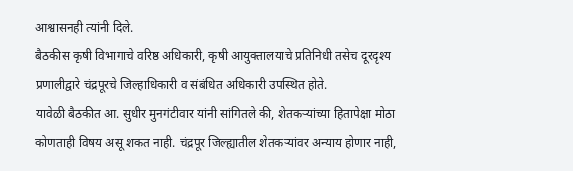आश्वासनही त्यांनी दिले.
बैठकीस कृषी विभागाचे वरिष्ठ अधिकारी, कृषी आयुक्तालयाचे प्रतिनिधी तसेच दूरदृश्य प्रणालीद्वारे चंद्रपूरचे जिल्हाधिकारी व संबंधित अधिकारी उपस्थित होते.
यावेळी बैठकीत आ. सुधीर मुनगंटीवार यांनी सांगितले की, शेतकऱ्यांच्या हितापेक्षा मोठा कोणताही विषय असू शकत नाही. चंद्रपूर जिल्ह्यातील शेतकऱ्यांवर अन्याय होणार नाही,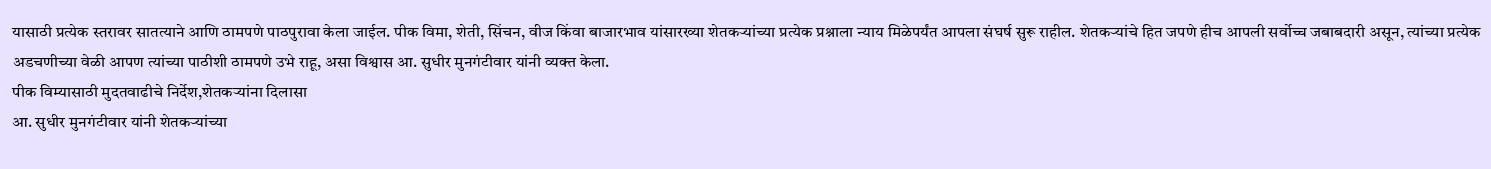यासाठी प्रत्येक स्तरावर सातत्याने आणि ठामपणे पाठपुरावा केला जाईल. पीक विमा, शेती, सिंचन, वीज किंवा बाजारभाव यांसारख्या शेतकऱ्यांच्या प्रत्येक प्रश्नाला न्याय मिळेपर्यंत आपला संघर्ष सुरू राहील. शेतकऱ्यांचे हित जपणे हीच आपली सर्वोच्च जबाबदारी असून, त्यांच्या प्रत्येक अडचणीच्या वेळी आपण त्यांच्या पाठीशी ठामपणे उभे राहू, असा विश्वास आ. सुधीर मुनगंटीवार यांनी व्यक्त केला.
पीक विम्यासाठी मुदतवाढीचे निर्देश,शेतकऱ्यांना दिलासा
आ. सुधीर मुनगंटीवार यांनी शेतकऱ्यांच्या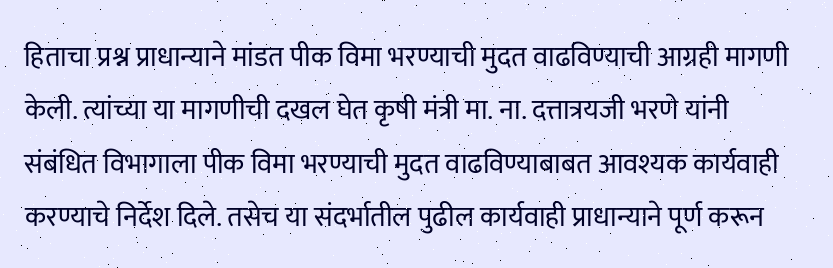हिताचा प्रश्न प्राधान्याने मांडत पीक विमा भरण्याची मुदत वाढविण्याची आग्रही मागणी केली. त्यांच्या या मागणीची दखल घेत कृषी मंत्री मा. ना. दत्तात्रयजी भरणे यांनी संबंधित विभागाला पीक विमा भरण्याची मुदत वाढविण्याबाबत आवश्यक कार्यवाही करण्याचे निर्देश दिले. तसेच या संदर्भातील पुढील कार्यवाही प्राधान्याने पूर्ण करून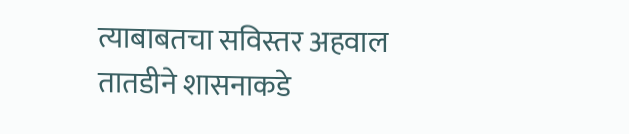त्याबाबतचा सविस्तर अहवाल तातडीने शासनाकडे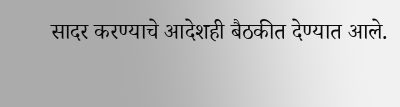सादर करण्याचे आदेशही बैठकीत देण्यात आले.